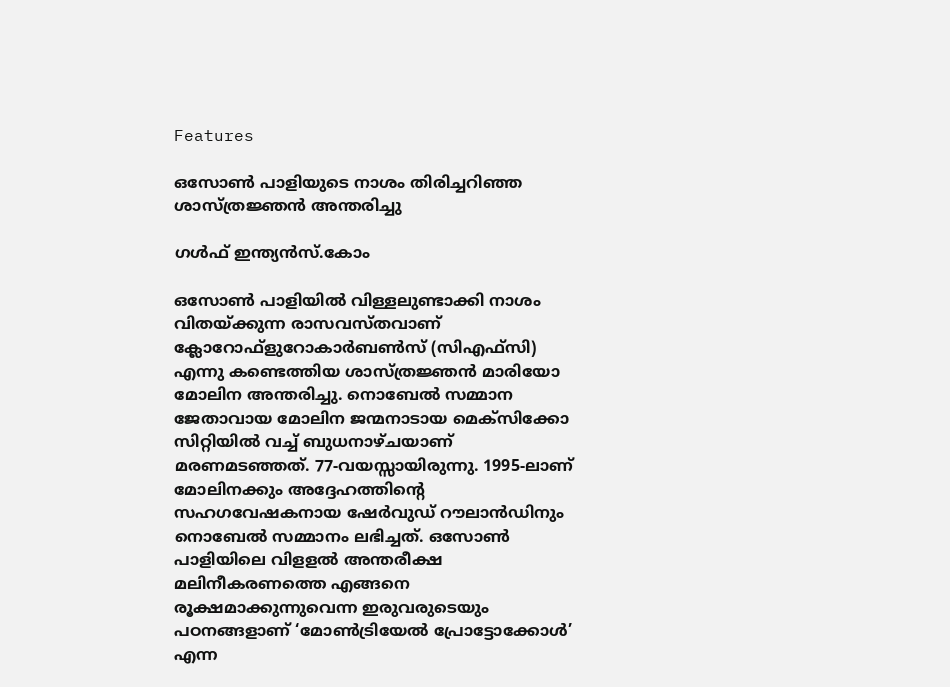Features

ഒസോണ്‍ പാളിയുടെ നാശം തിരിച്ചറിഞ്ഞ ശാസ്ത്രജ്ഞന്‍ അന്തരിച്ചു

ഗള്‍ഫ് ഇന്ത്യന്‍സ്.കോം

ഒസോണ്‍ പാളിയില്‍ വിള്ളലുണ്ടാക്കി നാശം വിതയ്ക്കുന്ന രാസവസ്തവാണ് ക്ലോറോഫ്‌ളുറോകാര്‍ബണ്‍സ് (സിഎഫ്‌സി) എന്നു കണ്ടെത്തിയ ശാസ്ത്രജ്ഞന്‍ മാരിയോ മോലിന അന്തരിച്ചു. നൊബേല്‍ സമ്മാന ജേതാവായ മോലിന ജന്മനാടായ മെക്‌സിക്കോ സിറ്റിയില്‍ വച്ച് ബുധനാഴ്ചയാണ് മരണമടഞ്ഞത്. 77-വയസ്സായിരുന്നു. 1995-ലാണ് മോലിനക്കും അദ്ദേഹത്തിന്റെ സഹഗവേഷകനായ ഷേര്‍വുഡ് റൗലാന്‍ഡിനും നൊബേല്‍ സമ്മാനം ലഭിച്ചത്. ഒസോണ്‍ പാളിയിലെ വിളളല്‍ അന്തരീക്ഷ മലിനീകരണത്തെ എങ്ങനെ രൂക്ഷമാക്കുന്നുവെന്ന ഇരുവരുടെയും പഠനങ്ങളാണ് ‘മോണ്‍ട്രിയേല്‍ പ്രോട്ടോക്കോള്‍’ എന്ന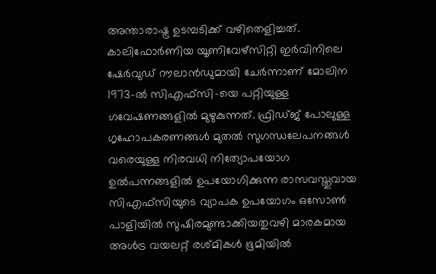അന്താരാഷ്ട്ര ഉടമ്പടിക്ക് വഴിതെളിച്ചത്. കാലിഫോര്‍ണിയ യൂണിവേഴ്‌സിറ്റി ഇര്‍വിനിലെ ഷേര്‍വുഡ് റൗലാന്‍ഡുമായി ചേര്‍ന്നാണ് മോലിന 1973-ല്‍ സിഎഫ്‌സി-യെ പറ്റിയുള്ള ഗവേഷണങ്ങളില്‍ മുഴുകുന്നത്. ഫ്രിഡ്ജ് പോലുള്ള ഗൃഹോപകരണങ്ങള്‍ മുതല്‍ സുഗന്ധലേപനങ്ങള്‍ വരെയുള്ള നിരവധി നിത്യോപയോഗ ഉല്‍പന്നങ്ങളില്‍ ഉപയോഗിക്കുന്ന രാസവസ്തുവായ സിഎഫ്‌സിയുടെ വ്യാപക ഉപയോഗം ഒസോണ്‍ പാളിയില്‍ സുഷിരമുണ്ടാക്കിയതുവഴി മാരകമായ അള്‍ട്ര വയലറ്റ് രശ്മികള്‍ ഭൂമിയില്‍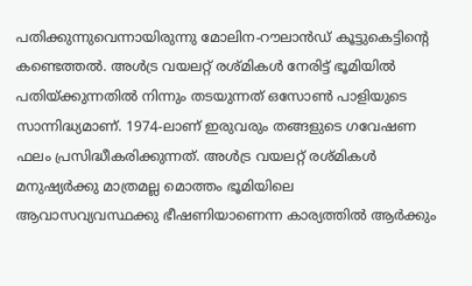പതിക്കുന്നുവെന്നായിരുന്നു മോലിന-റൗലാന്‍ഡ് കൂട്ടുകെട്ടിന്റെ കണ്ടെത്തല്‍. അള്‍ട്ര വയലറ്റ് രശ്മികള്‍ നേരിട്ട് ഭൂമിയില്‍ പതിയ്ക്കുന്നതില്‍ നിന്നും തടയുന്നത് ഒസോണ്‍ പാളിയുടെ സാന്നിദ്ധ്യമാണ്. 1974-ലാണ് ഇരുവരും തങ്ങളുടെ ഗവേഷണ ഫലം പ്രസിദ്ധീകരിക്കുന്നത്. അള്‍ട്ര വയലറ്റ് രശ്മികള്‍ മനുഷ്യര്‍ക്കു മാത്രമല്ല മൊത്തം ഭൂമിയിലെ ആവാസവ്യവസ്ഥക്കു ഭീഷണിയാണെന്ന കാര്യത്തില്‍ ആര്‍ക്കും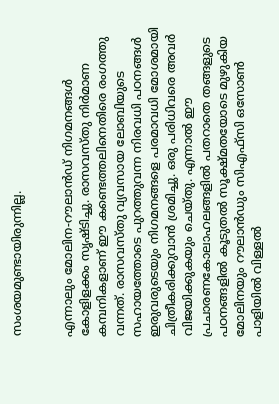സംശയമുണ്ടായിരുന്നില്ല.


എന്നാലും മോലിന-റൗലാന്‍ഡ് നിഗമനങ്ങള്‍ കോളിളക്കം സൃഷ്ടിച്ചു. രാസവസ്തു നിര്‍മാണ കമ്പനികളാണ് ഈ കണ്ടെത്തലിനെതിരെ രംഗത്തു വന്നത്. രാസവസ്തു വ്യവസായ ലോബിയുടെ സഹായത്തോടെ പുറത്തുവന്ന നിരവധി പഠനങ്ങള്‍ ഇരുവരുടെയും നിഗമനങ്ങളെ പരമാവധി മോശമായി ചിത്രീകരിക്കുവാന്‍ ശ്രമിച്ചു. ഒരു പരിധിവരെ അവര്‍ വിജയിക്കുകയും ചെയ്തു. എന്നാല്‍ ഈ പ്രചാരണകോലാഹലങ്ങളില്‍ പതറാതെ തങ്ങളുടെ പഠനങ്ങളില്‍ കൂടുതല്‍ സൂക്ഷ്മതയോടെ മുഴുകിയ മോലിനയും റൗലാന്‍ഡും സിഎഫ്‌സി ഒസോണ്‍ പാളിയില്‍ വിള്ളല്‍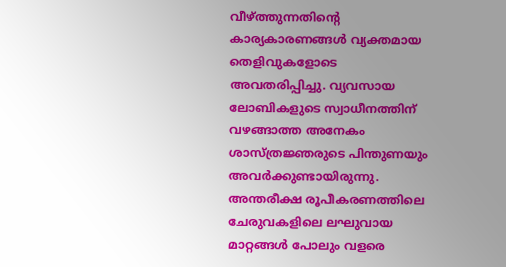വീഴ്ത്തുന്നതിന്റെ കാര്യകാരണങ്ങള്‍ വ്യക്തമായ തെളിവുകളോടെ അവതരിപ്പിച്ചു. വ്യവസായ ലോബികളുടെ സ്വാധീനത്തിന് വഴങ്ങാത്ത അനേകം ശാസ്ത്രജ്ഞരുടെ പിന്തുണയും അവര്‍ക്കുണ്ടായിരുന്നു. അന്തരീക്ഷ രൂപീകരണത്തിലെ ചേരുവകളിലെ ലഘുവായ മാറ്റങ്ങള്‍ പോലും വളരെ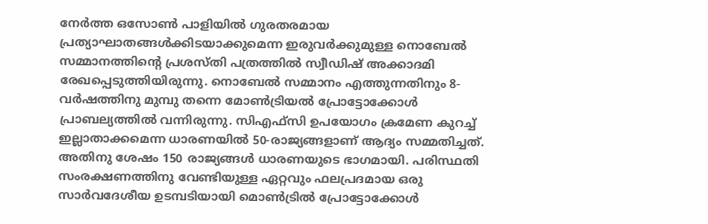നേര്‍ത്ത ഒസോണ്‍ പാളിയില്‍ ഗുരതരമായ പ്രത്യാഘാതങ്ങള്‍ക്കിടയാക്കുമെന്ന ഇരുവര്‍ക്കുമുള്ള നൊബേല്‍ സമ്മാനത്തിന്റെ പ്രശസ്തി പത്രത്തില്‍ സ്വീഡിഷ് അക്കാദമി രേഖപ്പെടുത്തിയിരുന്നു. നൊബേല്‍ സമ്മാനം എത്തുന്നതിനും 8-വര്‍ഷത്തിനു മുമ്പു തന്നെ മോണ്‍ട്രിയല്‍ പ്രോട്ടോക്കോള്‍ പ്രാബല്യത്തില്‍ വന്നിരുന്നു. സിഎഫ്‌സി ഉപയോഗം ക്രമേണ കുറച്ച് ഇല്ലാതാക്കമെന്ന ധാരണയില്‍ 50-രാജ്യങ്ങളാണ് ആദ്യം സമ്മതിച്ചത്. അതിനു ശേഷം 150 രാജ്യങ്ങള്‍ ധാരണയുടെ ഭാഗമായി. പരിസ്ഥതി സംരക്ഷണത്തിനു വേണ്ടിയുള്ള ഏറ്റവും ഫലപ്രദമായ ഒരു സാര്‍വദേശീയ ഉടമ്പടിയായി മൊണ്‍ട്രില്‍ പ്രോട്ടോക്കോള്‍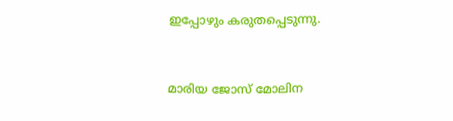ഇപ്പോഴും കരുതപ്പെടുന്നു.


മാരിയ ജോസ് മോലിന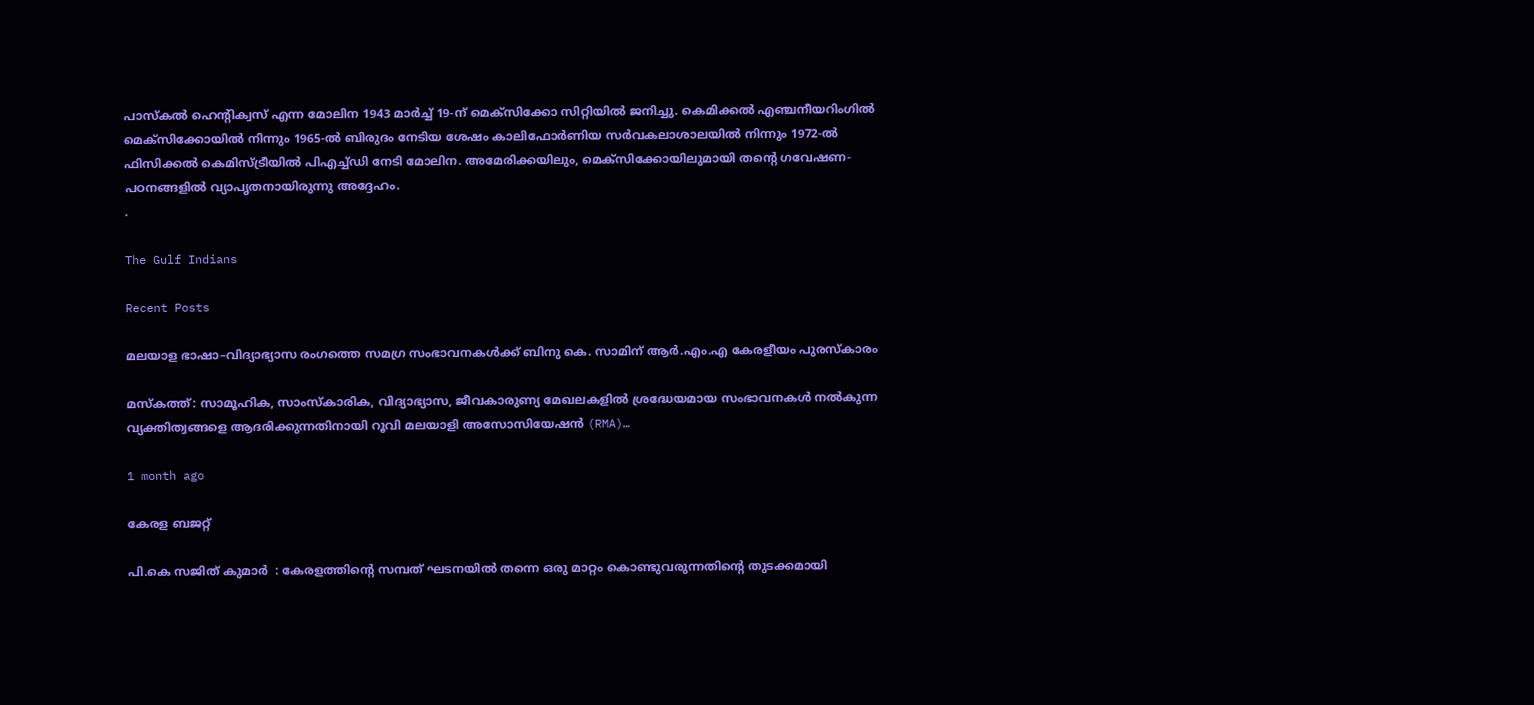പാസ്‌കല്‍ ഹെന്റിക്വസ് എന്ന മോലിന 1943 മാര്‍ച്ച് 19-ന് മെക്‌സിക്കോ സിറ്റിയില്‍ ജനിച്ചു. കെമിക്കല്‍ എഞ്ചനീയറിംഗില്‍ മെക്‌സിക്കോയില്‍ നിന്നും 1965-ല്‍ ബിരുദം നേടിയ ശേഷം കാലിഫോര്‍ണിയ സര്‍വകലാശാലയില്‍ നിന്നും 1972-ല്‍ ഫിസിക്കല്‍ കെമിസ്ട്രീയില്‍ പിഎച്ച്ഡി നേടി മോലിന. അമേരിക്കയിലും, മെക്‌സിക്കോയിലുമായി തന്റെ ഗവേഷണ-പഠനങ്ങളില്‍ വ്യാപൃതനായിരുന്നു അദ്ദേഹം.
.

The Gulf Indians

Recent Posts

മലയാള ഭാഷാ–വിദ്യാഭ്യാസ രംഗത്തെ സമഗ്ര സംഭാവനകൾക്ക് ബിനു കെ. സാമിന് ആർ.എം.എ കേരളീയം പുരസ്‌കാരം

മസ്കത്ത്: സാമൂഹിക, സാംസ്‌കാരിക, വിദ്യാഭ്യാസ, ജീവകാരുണ്യ മേഖലകളിൽ ശ്രദ്ധേയമായ സംഭാവനകൾ നൽകുന്ന വ്യക്തിത്വങ്ങളെ ആദരിക്കുന്നതിനായി റൂവി മലയാളി അസോസിയേഷൻ (RMA)…

1 month ago

കേരള ബജറ്റ്

പി.കെ സജിത് കുമാര്‍  : കേരളത്തിന്റെ സമ്പത് ഘടനയിൽ തന്നെ ഒരു മാറ്റം കൊണ്ടുവരുന്നതിന്റെ തുടക്കമായി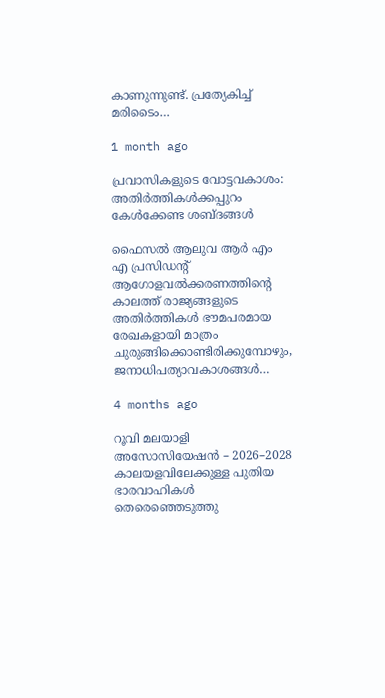കാണുന്നുണ്ട്. പ്രത്യേകിച്ച് മരിടൈം…

1 month ago

പ്രവാസികളുടെ വോട്ടവകാശം: അതിർത്തികൾക്കപ്പുറം കേൾക്കേണ്ട ശബ്ദങ്ങൾ

ഫൈസൽ ആലുവ ആർ എം എ പ്രസിഡന്റ് ആഗോളവൽക്കരണത്തിന്റെ കാലത്ത് രാജ്യങ്ങളുടെ അതിർത്തികൾ ഭൗമപരമായ രേഖകളായി മാത്രം ചുരുങ്ങിക്കൊണ്ടിരിക്കുമ്പോഴും, ജനാധിപത്യാവകാശങ്ങൾ…

4 months ago

റൂവി മലയാളി അസോസിയേഷൻ – 2026–2028 കാലയളവിലേക്കുള്ള പുതിയ ഭാരവാഹികൾ തെരെഞ്ഞെടുത്തു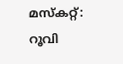മസ്കറ്റ്: റൂവി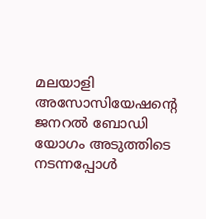മലയാളി അസോസിയേഷന്റെ ജനറൽ ബോഡി യോഗം അടുത്തിടെ നടന്നപ്പോൾ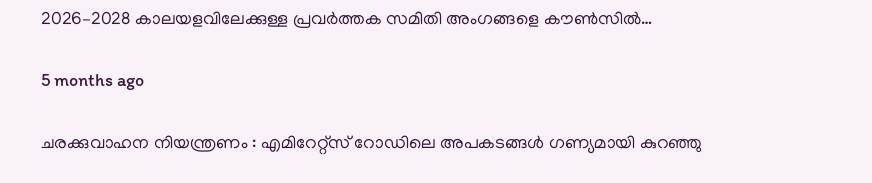2026–2028 കാലയളവിലേക്കുള്ള പ്രവർത്തക സമിതി അംഗങ്ങളെ കൗൺസിൽ…

5 months ago

ചരക്കുവാഹന നിയന്ത്രണം : എമിറേറ്റ്സ് റോഡിലെ അപകടങ്ങൾ ഗണ്യമായി കുറഞ്ഞു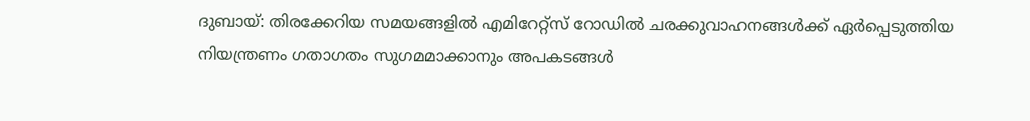ദുബായ്: തിരക്കേറിയ സമയങ്ങളിൽ എമിറേറ്റ്സ് റോഡിൽ ചരക്കുവാഹനങ്ങൾക്ക് ഏർപ്പെടുത്തിയ നിയന്ത്രണം ഗതാഗതം സുഗമമാക്കാനും അപകടങ്ങൾ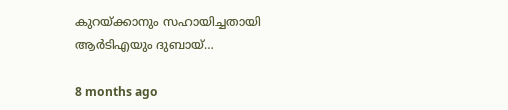കുറയ്ക്കാനും സഹായിച്ചതായി ആർടിഎയും ദുബായ്…

8 months ago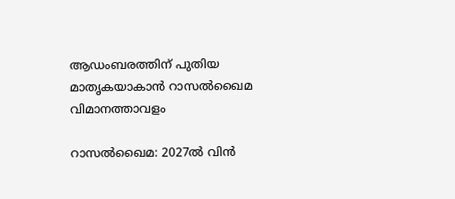ആഡംബരത്തിന് പുതിയ മാതൃകയാകാൻ റാസൽഖൈമ വിമാനത്താവളം

റാസൽഖൈമ: 2027ൽ വിൻ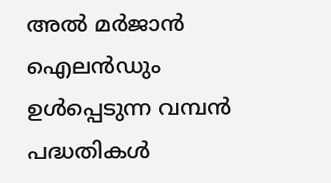അൽ മർജാൻ ഐലൻഡും ഉൾപ്പെടുന്ന വമ്പൻ പദ്ധതികൾ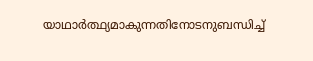യാഥാർത്ഥ്യമാകുന്നതിനോടനുബന്ധിച്ച്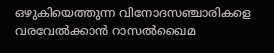ഒഴുകിയെത്തുന്ന വിനോദസഞ്ചാരികളെ വരവേൽക്കാൻ റാസൽഖൈമ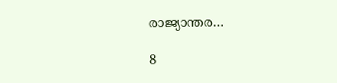രാജ്യാന്തര…

8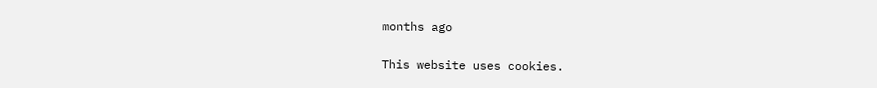months ago

This website uses cookies.